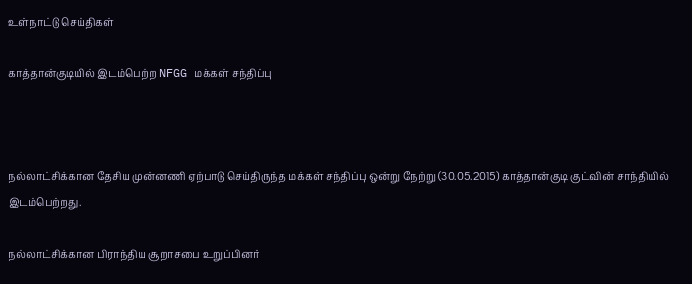உள்நாட்டு செய்திகள்

காத்தான்குடியில் இடம்பெற்ற NFGG மக்கள் சந்திப்பு



நல்லாட்சிக்கான தேசிய முன்னணி ஏற்பாடு செய்திருந்த மக்கள் சந்திப்பு ஒன்று நேற்று (30.05.2015) காத்தான்குடி குட்வின் சாந்தியில் இடம்பெற்றது.

நல்லாட்சிக்கான பிராந்திய சூறாசபை உறுப்பினர்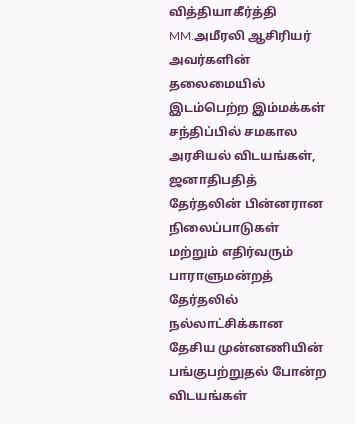வித்தியாகீர்த்தி MM.அமீரலி ஆசிரியர் அவர்களின் தலைமையில் இடம்பெற்ற இம்மக்கள் சந்திப்பில் சமகால அரசியல் விடயங்கள், ஜனாதிபதித் தேர்தலின் பின்னரான நிலைப்பாடுகள் மற்றும் எதிர்வரும் பாராளுமன்றத் தேர்தலில் நல்லாட்சிக்கான தேசிய முன்னணியின் பங்குபற்றுதல் போன்ற விடயங்கள்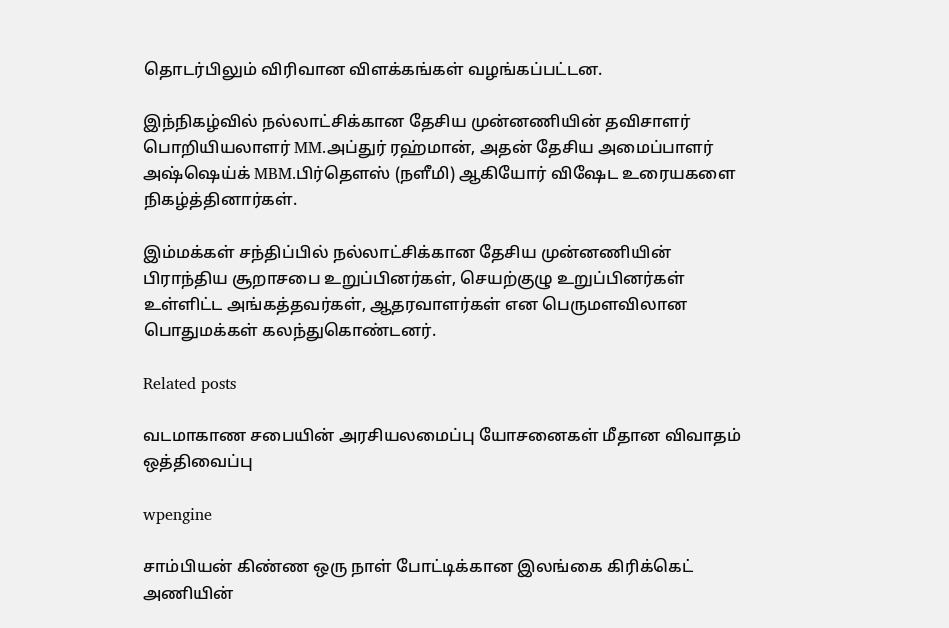தொடர்பிலும் விரிவான விளக்கங்கள் வழங்கப்பட்டன.

இந்நிகழ்வில் நல்லாட்சிக்கான தேசிய முன்னணியின் தவிசாளர் பொறியியலாளர் MM.அப்துர் ரஹ்மான், அதன் தேசிய அமைப்பாளர் அஷ்ஷெய்க் MBM.பிர்தௌஸ் (நளீமி) ஆகியோர் விஷேட உரையகளை நிகழ்த்தினார்கள்.

இம்மக்கள் சந்திப்பில் நல்லாட்சிக்கான தேசிய முன்னணியின் பிராந்திய சூறாசபை உறுப்பினர்கள், செயற்குழு உறுப்பினர்கள் உள்ளிட்ட அங்கத்தவர்கள், ஆதரவாளர்கள் என பெருமளவிலான பொதுமக்கள் கலந்துகொண்டனர்.

Related posts

வடமாகாண சபையின் அரசியலமைப்பு யோசனைகள் மீதான விவாதம் ஒத்திவைப்பு

wpengine

சாம்பியன் கிண்ண ஒரு நாள் போட்டிக்கான இலங்கை கிரிக்கெட் அணியின்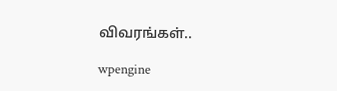விவரங்கள்..

wpengine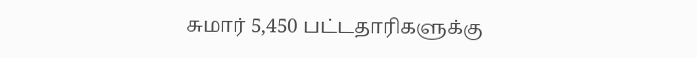சுமார் 5,450 பட்டதாரிகளுக்கு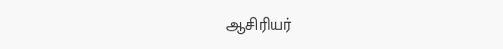ஆசிரியர்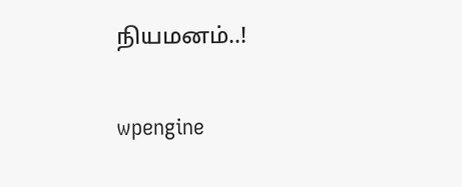நியமனம்..!

wpengine